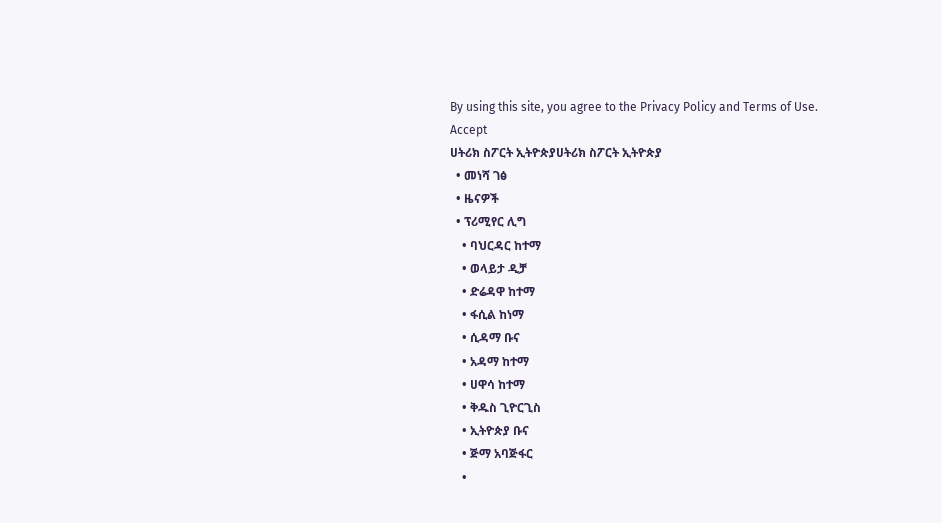By using this site, you agree to the Privacy Policy and Terms of Use.
Accept
ሀትሪክ ስፖርት ኢትዮጵያሀትሪክ ስፖርት ኢትዮጵያ
  • መነሻ ገፅ
  • ዜናዎች
  • ፕሪሚየር ሊግ
    • ባህርዳር ከተማ
    • ወላይታ ዲቻ
    • ድሬዳዋ ከተማ
    • ፋሲል ከነማ
    • ሲዳማ ቡና
    • አዳማ ከተማ
    • ሀዋሳ ከተማ
    • ቅዱስ ጊዮርጊስ
    • ኢትዮጵያ ቡና
    • ጅማ አባጅፋር
    •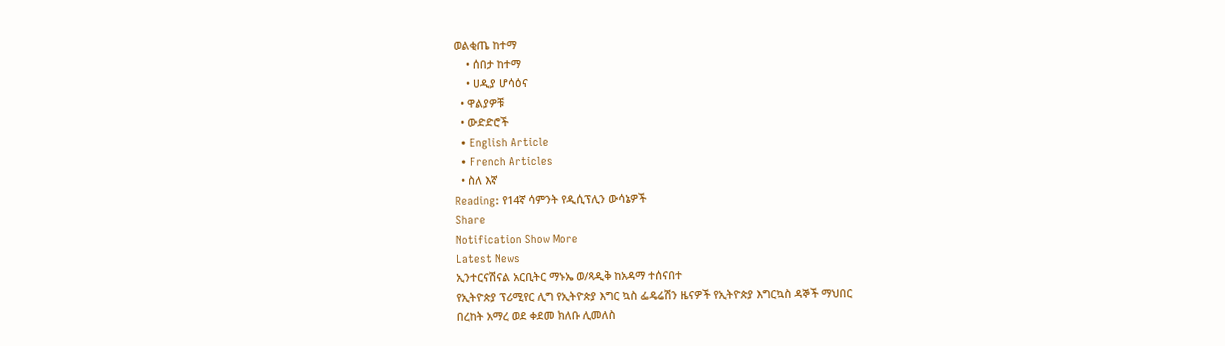ወልቂጤ ከተማ
    • ሰበታ ከተማ
    • ሀዲያ ሆሳዕና
  • ዋልያዎቹ
  • ውድድሮች
  • English Article
  • French Articles
  • ስለ እኛ
Reading: የ14ኛ ሳምንት የዲሲፕሊን ውሳኔዎች
Share
Notification Show More
Latest News
ኢንተርናሽናል አርቢትር ማኑኤ ወ/ጻዲቅ ከአዳማ ተሰናበተ
የኢትዮጵያ ፕሪሚየር ሊግ የኢትዮጵያ እግር ኳስ ፌዴሬሽን ዜናዎች የኢትዮጵያ እግርኳስ ዳኞች ማህበር
በረከት አማረ ወደ ቀደመ ክለቡ ሊመለስ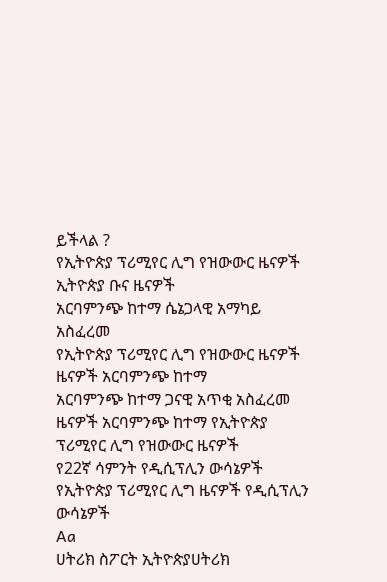ይችላል ?
የኢትዮጵያ ፕሪሚየር ሊግ የዝውውር ዜናዎች ኢትዮጵያ ቡና ዜናዎች
አርባምንጭ ከተማ ሴኔጋላዊ አማካይ አስፈረመ
የኢትዮጵያ ፕሪሚየር ሊግ የዝውውር ዜናዎች ዜናዎች አርባምንጭ ከተማ
አርባምንጭ ከተማ ጋናዊ አጥቂ አስፈረመ
ዜናዎች አርባምንጭ ከተማ የኢትዮጵያ ፕሪሚየር ሊግ የዝውውር ዜናዎች
የ22ኛ ሳምንት የዲሲፕሊን ውሳኔዎች
የኢትዮጵያ ፕሪሚየር ሊግ ዜናዎች የዲሲፕሊን ውሳኔዎች
Aa
ሀትሪክ ስፖርት ኢትዮጵያሀትሪክ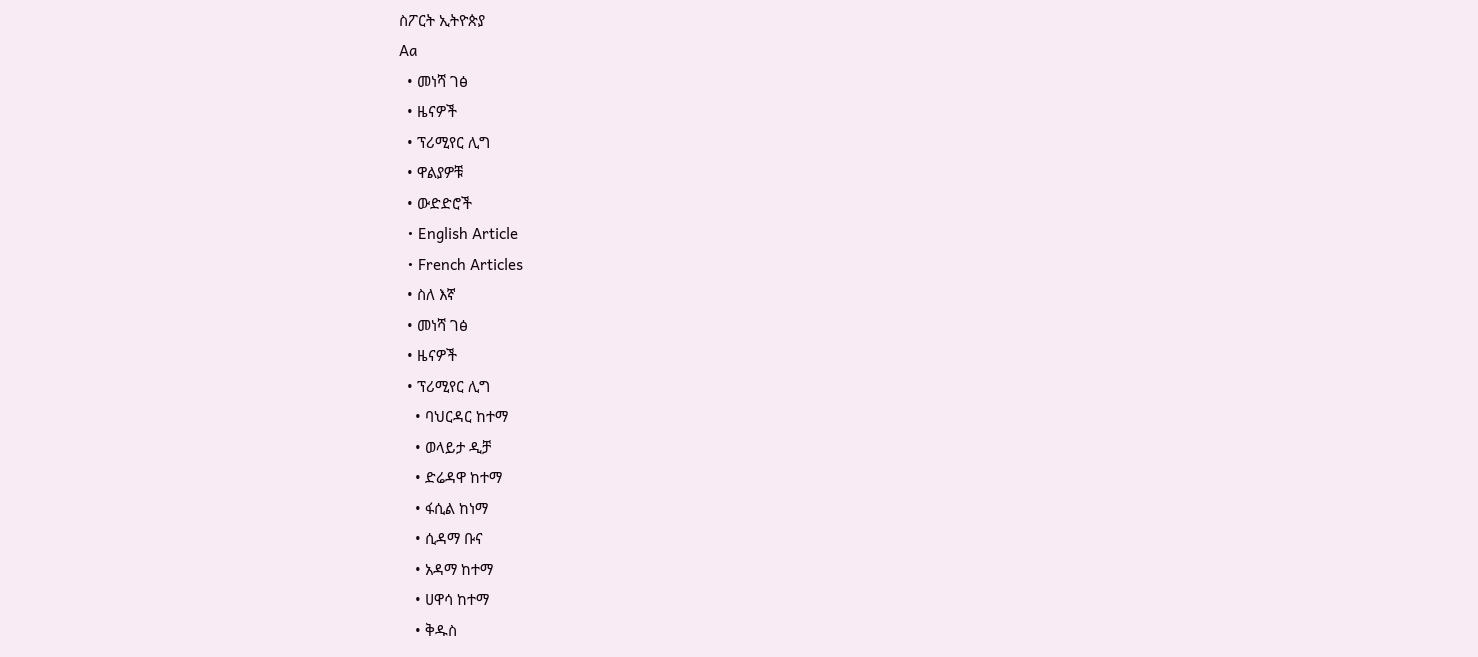ስፖርት ኢትዮጵያ
Aa
  • መነሻ ገፅ
  • ዜናዎች
  • ፕሪሚየር ሊግ
  • ዋልያዎቹ
  • ውድድሮች
  • English Article
  • French Articles
  • ስለ እኛ
  • መነሻ ገፅ
  • ዜናዎች
  • ፕሪሚየር ሊግ
    • ባህርዳር ከተማ
    • ወላይታ ዲቻ
    • ድሬዳዋ ከተማ
    • ፋሲል ከነማ
    • ሲዳማ ቡና
    • አዳማ ከተማ
    • ሀዋሳ ከተማ
    • ቅዱስ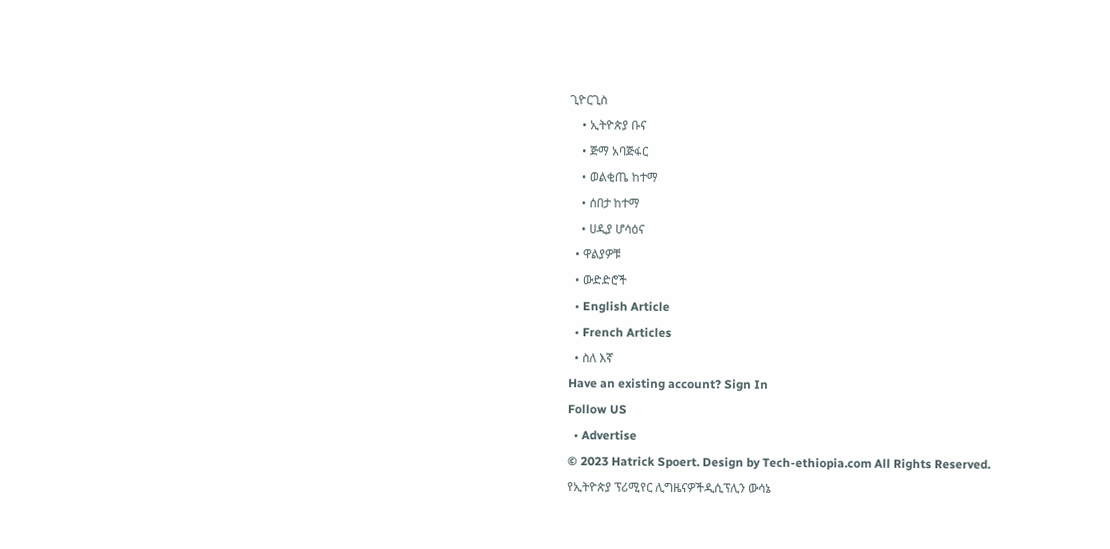ጊዮርጊስ
    • ኢትዮጵያ ቡና
    • ጅማ አባጅፋር
    • ወልቂጤ ከተማ
    • ሰበታ ከተማ
    • ሀዲያ ሆሳዕና
  • ዋልያዎቹ
  • ውድድሮች
  • English Article
  • French Articles
  • ስለ እኛ
Have an existing account? Sign In
Follow US
  • Advertise
© 2023 Hatrick Spoert. Design by Tech-ethiopia.com All Rights Reserved.
የኢትዮጵያ ፕሪሚየር ሊግዜናዎችዲሲፕሊን ውሳኔ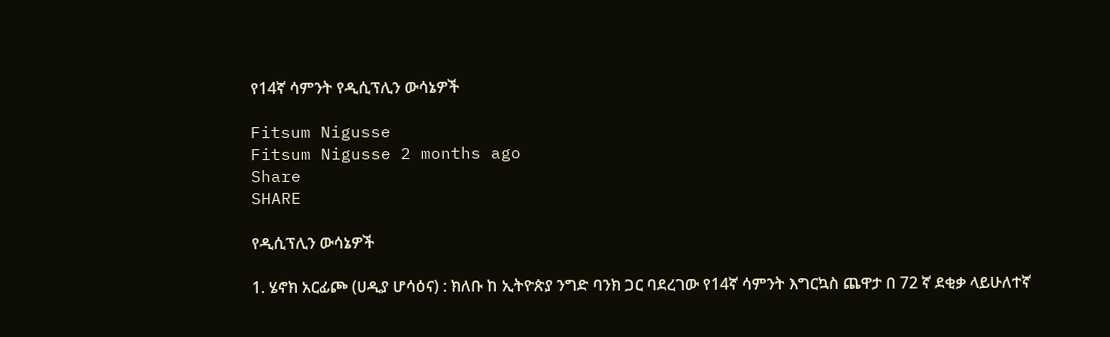የ14ኛ ሳምንት የዲሲፕሊን ውሳኔዎች

Fitsum Nigusse
Fitsum Nigusse 2 months ago
Share
SHARE

የዲሲፕሊን ውሳኔዎች

1. ሄኖክ አርፊጮ (ሀዲያ ሆሳዕና) : ክለቡ ከ ኢትዮጵያ ንግድ ባንክ ጋር ባደረገው የ14ኛ ሳምንት እግርኳስ ጨዋታ በ 72 ኛ ደቂቃ ላይሁለተኛ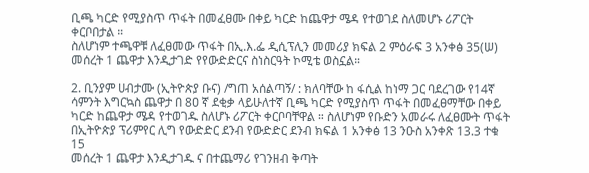ቢጫ ካርድ የሚያስጥ ጥፋት በመፈፀሙ በቀይ ካርድ ከጨዋታ ሜዳ የተወገደ ስለመሆኑ ሪፖርት ቀርቦበታል ።
ስለሆነም ተጫዋቹ ለፈፀመው ጥፋት በኢ.እ.ፌ ዲሲፕሊን መመሪያ ክፍል 2 ምዕራፍ 3 አንቀፅ 35(ሠ) መሰረት 1 ጨዋታ እንዲታገድ የየውድድርና ስነስርዓት ኮሚቴ ወስኗል።

2. ቢንያም ሀብታሙ (ኢትዮጵያ ቡና) /ግጠ አሰልጣኝ/ : ክለባቸው ከ ፋሲል ከነማ ጋር ባደረገው የ14ኛ ሳምንት እግርኳስ ጨዋታ በ 8ዐ ኛ ደቂቃ ላይሁለተኛ ቢጫ ካርድ የሚያስጥ ጥፋት በመፈፀማቸው በቀይ ካርድ ከጨዋታ ሜዳ የተወገዱ ስለሆኑ ሪፖርት ቀርቦባቸዋል ። ስለሆነም የቡድን አመራሩ ለፈፀሙት ጥፋት በኢትዮጵያ ፕሪምየር ሊግ የውድድር ደንብ የውድድር ደንብ ክፍል 1 አንቀፅ 13 ንዑስ አንቀጽ 13.3 ተቁ 15
መሰረት 1 ጨዋታ እንዲታገዱ ና በተጨማሪ የገንዘብ ቅጣት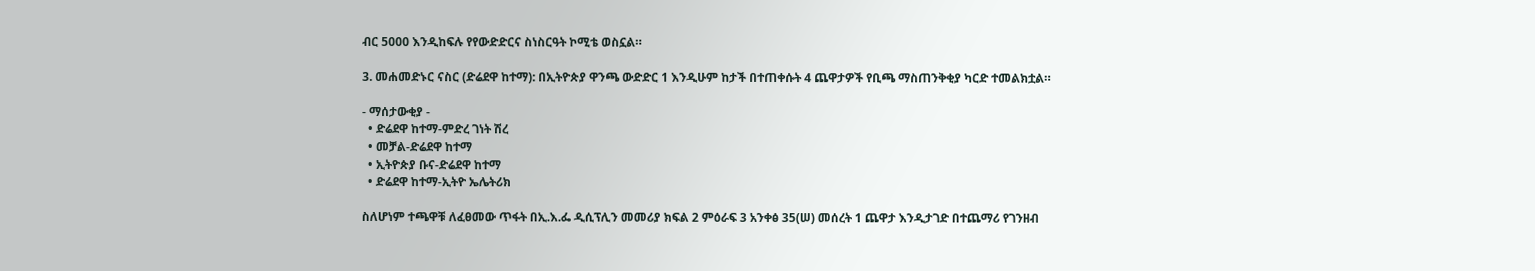ብር 5000 እንዲከፍሉ የየውድድርና ስነስርዓት ኮሚቴ ወስኗል።

3. መሐመድኑር ናስር (ድሬደዋ ከተማ): በኢትዮጵያ ዋንጫ ውድድር 1 እንዲሁም ከታች በተጠቀሱት 4 ጨዋታዎች የቢጫ ማስጠንቅቂያ ካርድ ተመልክቷል።

- ማሰታውቂያ -
  • ድሬደዋ ከተማ-ምድረ ገነት ሽረ
  • መቻል-ድሬደዋ ከተማ
  • ኢትዮጵያ ቡና-ድሬደዋ ከተማ
  • ድሬደዋ ከተማ-ኢትዮ ኤሌትሪክ

ስለሆነም ተጫዋቹ ለፈፀመው ጥፋት በኢ.እ.ፌ ዲሲፕሊን መመሪያ ክፍል 2 ምዕራፍ 3 አንቀፅ 35(ሠ) መሰረት 1 ጨዋታ እንዲታገድ በተጨማሪ የገንዘብ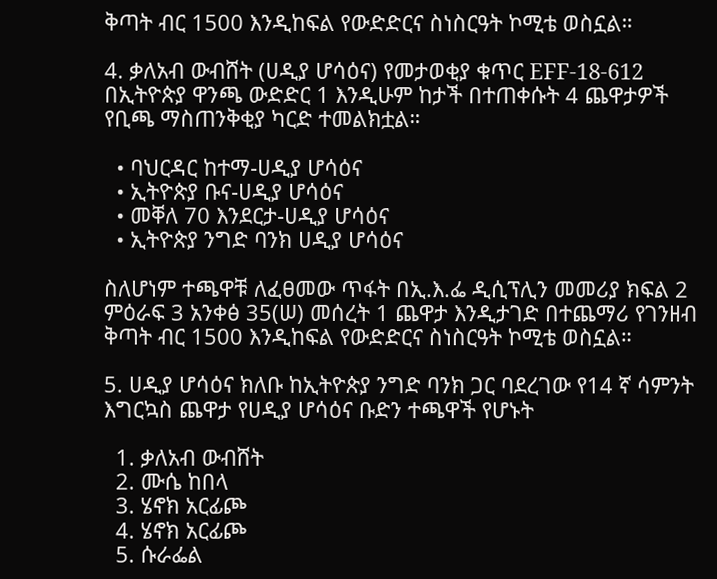ቅጣት ብር 1500 እንዲከፍል የውድድርና ስነስርዓት ኮሚቴ ወስኗል።

4. ቃለአብ ውብሸት (ሀዲያ ሆሳዕና) የመታወቂያ ቁጥር EFF-18-612 በኢትዮጵያ ዋንጫ ውድድር 1 እንዲሁም ከታች በተጠቀሱት 4 ጨዋታዎች የቢጫ ማስጠንቅቂያ ካርድ ተመልክቷል።

  • ባህርዳር ከተማ-ሀዲያ ሆሳዕና
  • ኢትዮጵያ ቡና-ሀዲያ ሆሳዕና
  • መቐለ 70 እንደርታ-ሀዲያ ሆሳዕና
  • ኢትዮጵያ ንግድ ባንክ ሀዲያ ሆሳዕና

ስለሆነም ተጫዋቹ ለፈፀመው ጥፋት በኢ.እ.ፌ ዲሲፕሊን መመሪያ ክፍል 2 ምዕራፍ 3 አንቀፅ 35(ሠ) መሰረት 1 ጨዋታ እንዲታገድ በተጨማሪ የገንዘብ ቅጣት ብር 1500 እንዲከፍል የውድድርና ስነስርዓት ኮሚቴ ወስኗል።

5. ሀዲያ ሆሳዕና ክለቡ ከኢትዮጵያ ንግድ ባንክ ጋር ባደረገው የ14 ኛ ሳምንት እግርኳስ ጨዋታ የሀዲያ ሆሳዕና ቡድን ተጫዋች የሆኑት

  1. ቃለአብ ውብሸት
  2. ሙሴ ከበላ
  3. ሄኖክ አርፊጮ
  4. ሄኖክ አርፊጮ
  5. ሱራፌል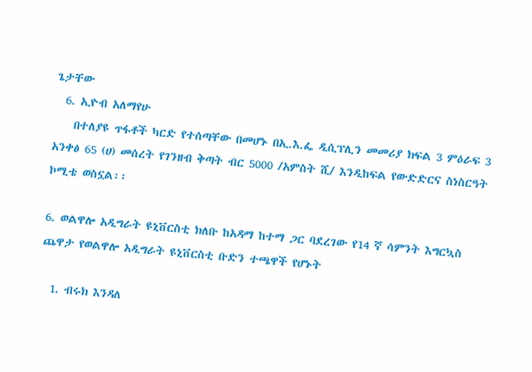ጌታቸው
  6. ኢዮብ አለማየሁ
    በተለያዩ ጥፋቶች ካርድ የተሰጣቸው በመሆኑ በኢ.እ.ፌ ዲሲፕሊን መመሪያ ክፍል 3 ምዕራፍ 3 አንቀፅ 65 (ሀ) መሰረት የገንዘብ ቅጣት ብር 5000 /አምስት ሺ/ እንዲከፍል የውድድርና ስነስርዓት ኮሚቴ ወስኗል፡፡

6. ወልዋሎ አዲግራት ዩኒቨርስቲ ክለቡ ከአዳማ ከተማ ጋር ባደረገው የ14 ኛ ሳምንት እግርኳስ ጨዋታ የወልዋሎ አዲግራት ዩኒቨርስቲ ቡድን ተጫዋች የሆኑት

  1. ብሩክ እንዳለ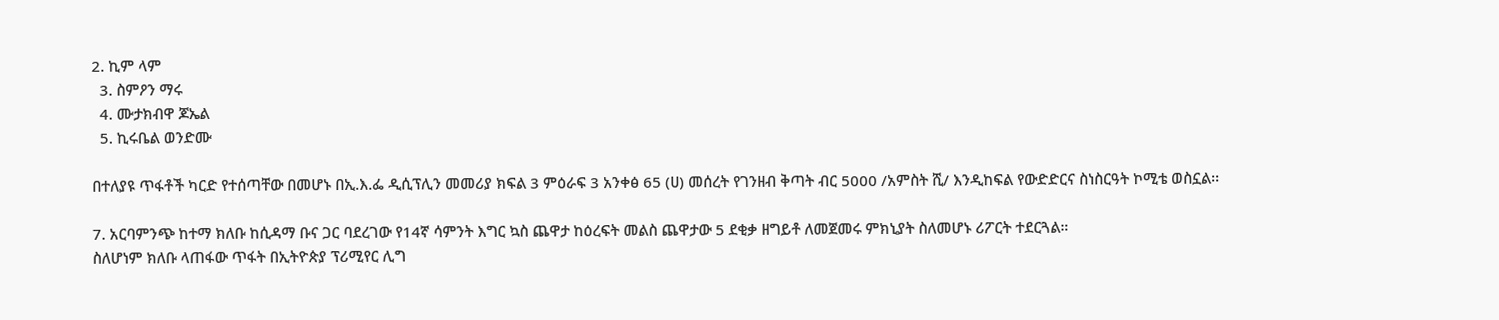2. ኪም ላም
  3. ስምዖን ማሩ
  4. ሙታክብዋ ጆኤል
  5. ኪሩቤል ወንድሙ

በተለያዩ ጥፋቶች ካርድ የተሰጣቸው በመሆኑ በኢ.እ.ፌ ዲሲፕሊን መመሪያ ክፍል 3 ምዕራፍ 3 አንቀፅ 65 (ሀ) መሰረት የገንዘብ ቅጣት ብር 5000 /አምስት ሺ/ እንዲከፍል የውድድርና ስነስርዓት ኮሚቴ ወስኗል፡፡

7. አርባምንጭ ከተማ ክለቡ ከሲዳማ ቡና ጋር ባደረገው የ14ኛ ሳምንት እግር ኳስ ጨዋታ ከዕረፍት መልስ ጨዋታው 5 ደቂቃ ዘግይቶ ለመጀመሩ ምክኒያት ስለመሆኑ ሪፖርት ተደርጓል።
ስለሆነም ክለቡ ላጠፋው ጥፋት በኢትዮጵያ ፕሪሚየር ሊግ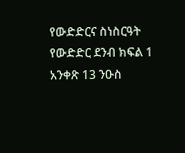የውድድርና ስነስርዓት የውድድር ደንብ ክፍል 1 አንቀጽ 13 ንዑስ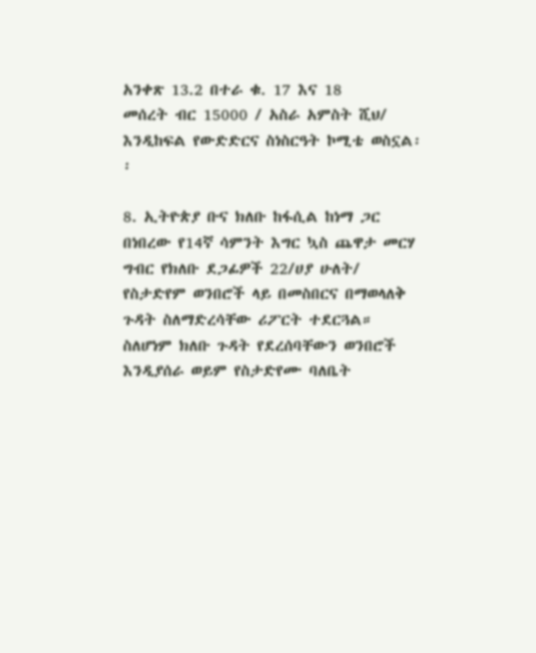አንቀጽ 13.2 በተራ ቁ. 17 እና 18
መሰረት ብር 15000 / አስራ አምስት ሺህ/ እንዲከፍል የውድድርና ስነስርዓት ኮሚቴ ወስኗል፡፡

8. ኢትዮጵያ ቡና ክለቡ ከፋሲል ከነማ ጋር በነበረው የ14ኛ ሳምንት እግር ኳስ ጨዋታ መርሃ ግብር የክለቡ ደጋፊዎች 22/ሀያ ሁለት/ የስታድየም ወንበሮች ላይ በመስበርና በማወላለቅ ጉዳት ስለማድረሳቸው ሪፖርት ተደርጓል። ስለሆነም ክለቡ ጉዳት የደረሰባቸውን ወንበሮች እንዲያሰራ ወይም የስታድየሙ ባለቤት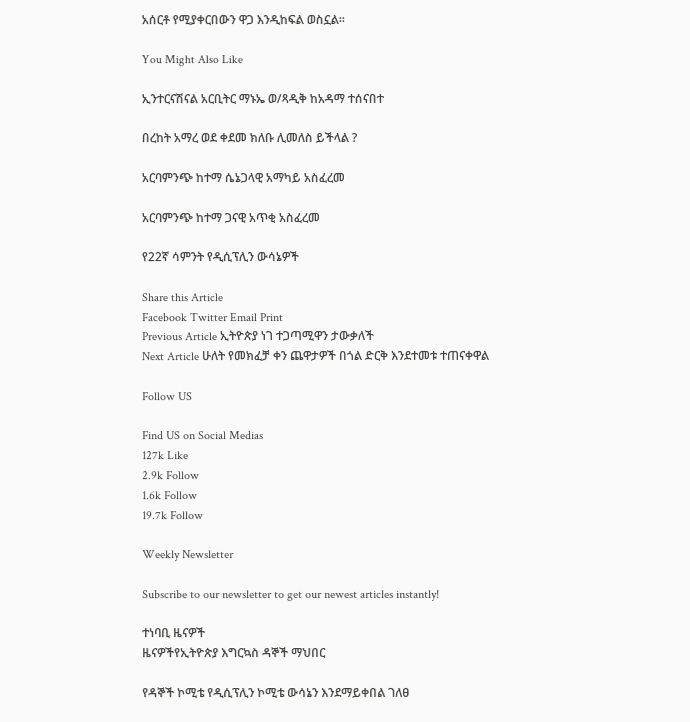አሰርቶ የሚያቀርበውን ዋጋ እንዲከፍል ወስኗል፡፡

You Might Also Like

ኢንተርናሽናል አርቢትር ማኑኤ ወ/ጻዲቅ ከአዳማ ተሰናበተ

በረከት አማረ ወደ ቀደመ ክለቡ ሊመለስ ይችላል ?

አርባምንጭ ከተማ ሴኔጋላዊ አማካይ አስፈረመ

አርባምንጭ ከተማ ጋናዊ አጥቂ አስፈረመ

የ22ኛ ሳምንት የዲሲፕሊን ውሳኔዎች

Share this Article
Facebook Twitter Email Print
Previous Article ኢትዮጵያ ነገ ተጋጣሚዋን ታውቃለች
Next Article ሁለት የመክፈቻ ቀን ጨዋታዎች በጎል ድርቅ እንደተመቱ ተጠናቀዋል

Follow US

Find US on Social Medias
127k Like
2.9k Follow
1.6k Follow
19.7k Follow

Weekly Newsletter

Subscribe to our newsletter to get our newest articles instantly!

ተነባቢ ዜናዎች
ዜናዎችየኢትዮጵያ እግርኳስ ዳኞች ማህበር

የዳኞች ኮሚቴ የዲሲፕሊን ኮሚቴ ውሳኔን እንደማይቀበል ገለፀ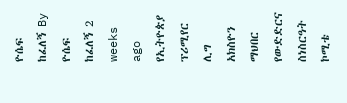ዮሴፍ ከፈለኝ By ዮሴፍ ከፈለኝ 2 weeks ago
የኢትዮጵያ ፕሪሚየር ሊግ አክስዮን ማህበር የውድድርና ስነስርዓት ኮሚቴ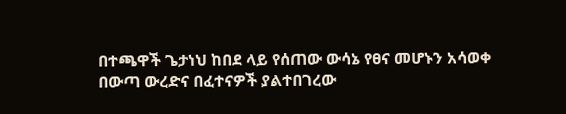በተጫዋች ጌታነህ ከበደ ላይ የሰጠው ውሳኔ የፀና መሆኑን አሳወቀ
በውጣ ውረድና በፈተናዎች ያልተበገረው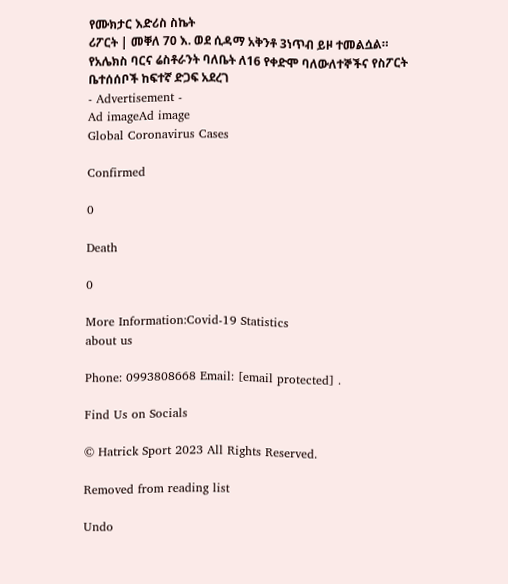የሙክታር እድሪስ ስኬት
ሪፖርት | መቐለ 70 እ. ወደ ሲዳማ አቅንቶ 3ነጥብ ይዞ ተመልሷል።
የአሌክስ ባርና ሬስቶራንት ባለቤት ለ16 የቀድሞ ባለውለተኞችና የስፖርት ቤተሰሰቦች ከፍተኛ ድጋፍ አደረገ
- Advertisement -
Ad imageAd image
Global Coronavirus Cases

Confirmed

0

Death

0

More Information:Covid-19 Statistics
about us

Phone: 0993808668 Email: [email protected] .

Find Us on Socials

© Hatrick Sport 2023 All Rights Reserved.

Removed from reading list

Undo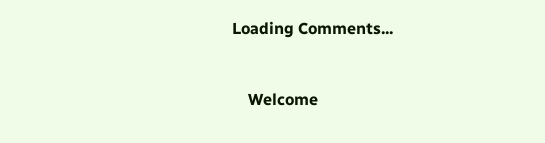Loading Comments...


    Welcome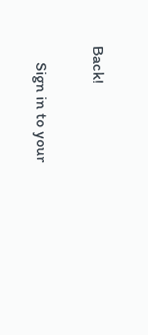Back!

    Sign in to your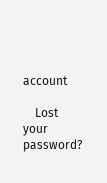account

    Lost your password?